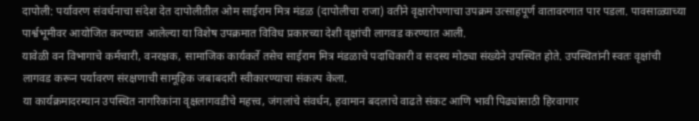दापोली: पर्यावरण संवर्धनाचा संदेश देत दापोलीतील ओम साईराम मित्र मंडळ (दापोलीचा राजा) वतीने वृक्षारोपणाचा उपक्रम उत्साहपूर्ण वातावरणात पार पडला. पावसाळ्याच्या पार्श्वभूमीवर आयोजित करण्यात आलेल्या या विशेष उपक्रमात विविध प्रकारच्या देशी वृक्षांची लागवड करण्यात आली.
यावेळी वन विभागाचे कर्मचारी, वनरक्षक, सामाजिक कार्यकर्ते तसेच साईराम मित्र मंडळाचे पदाधिकारी व सदस्य मोठ्या संख्येने उपस्थित होते. उपस्थितांनी स्वतः वृक्षांची लागवड करून पर्यावरण संरक्षणाची सामूहिक जबाबदारी स्वीकारण्याचा संकल्प केला.
या कार्यक्रमादरम्यान उपस्थित नागरिकांना वृक्षलागवडीचे महत्त्व, जंगलांचे संवर्धन, हवामान बदलाचे वाढते संकट आणि भावी पिढ्यांसाठी हिरवागार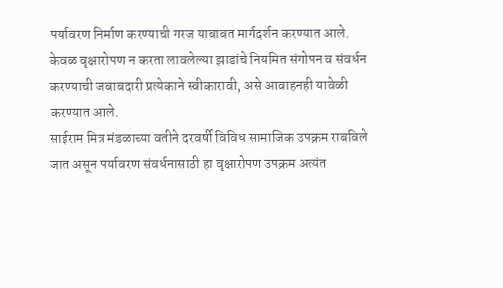पर्यावरण निर्माण करण्याची गरज याबाबत मार्गदर्शन करण्यात आले.
केवळ वृक्षारोपण न करता लावलेल्या झाडांचे नियमित संगोपन व संवर्धन करण्याची जबाबदारी प्रत्येकाने स्वीकारावी, असे आवाहनही यावेळी करण्यात आले.
साईराम मित्र मंडळाच्या वतीने दरवर्षी विविध सामाजिक उपक्रम राबविले जात असून पर्यावरण संवर्धनासाठी हा वृक्षारोपण उपक्रम अत्यंत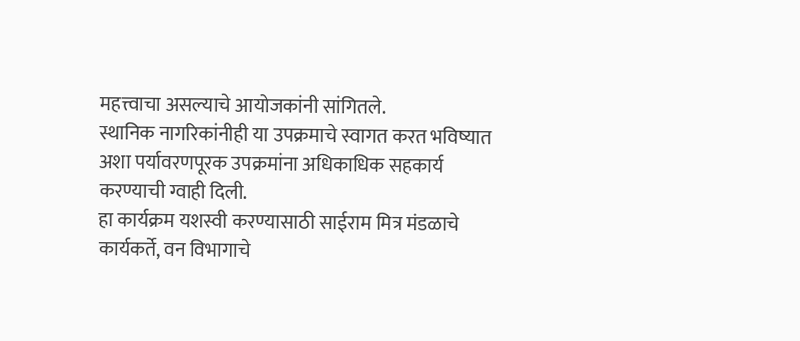महत्त्वाचा असल्याचे आयोजकांनी सांगितले.
स्थानिक नागरिकांनीही या उपक्रमाचे स्वागत करत भविष्यात अशा पर्यावरणपूरक उपक्रमांना अधिकाधिक सहकार्य करण्याची ग्वाही दिली.
हा कार्यक्रम यशस्वी करण्यासाठी साईराम मित्र मंडळाचे कार्यकर्ते, वन विभागाचे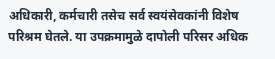अधिकारी, कर्मचारी तसेच सर्व स्वयंसेवकांनी विशेष परिश्रम घेतले. या उपक्रमामुळे दापोली परिसर अधिक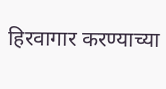हिरवागार करण्याच्या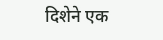दिशेने एक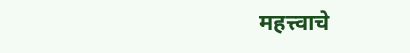महत्त्वाचे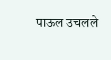पाऊल उचलले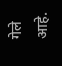गेले आहे.